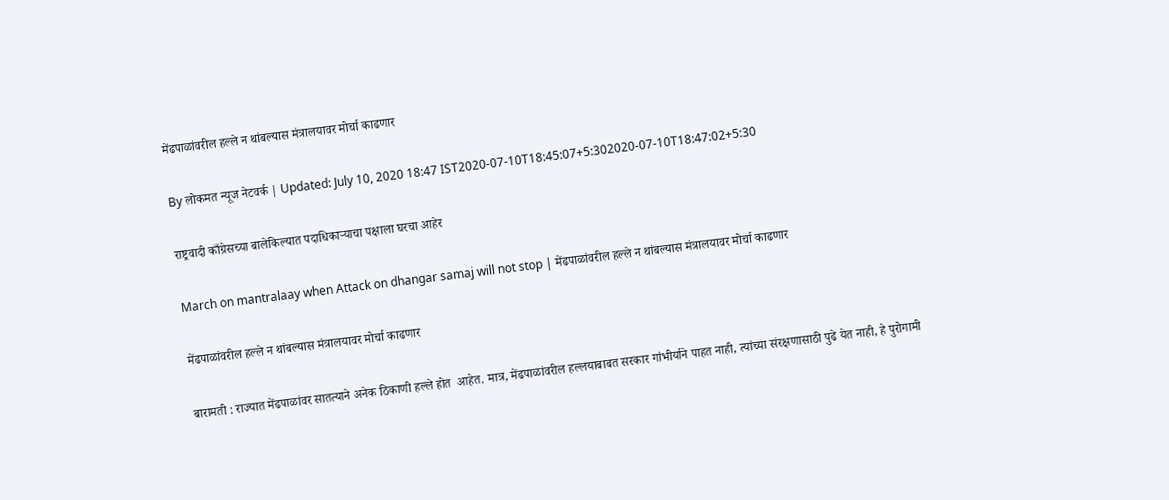मेंढपाळांवरील हल्ले न थांबल्यास मंत्रालयावर मोर्चा काढणार

By लोकमत न्यूज नेटवर्क | Updated: July 10, 2020 18:47 IST2020-07-10T18:45:07+5:302020-07-10T18:47:02+5:30

राष्ट्रवादी काँग्रेसच्या बालेकिल्यात पदाधिकाऱ्याचा पक्षाला घरचा आहेर

March on mantralaay when Attack on dhangar samaj will not stop | मेंढपाळांवरील हल्ले न थांबल्यास मंत्रालयावर मोर्चा काढणार

मेंढपाळांवरील हल्ले न थांबल्यास मंत्रालयावर मोर्चा काढणार

बारामती : राज्यात मेंढपाळांवर सातत्याने अनेक ठिकाणी हल्ले होत  आहेत. मात्र, मेंढपाळांवरील हल्लयाबाबत सरकार गांभीर्याने पाहत नाही, त्यांच्या संरक्षणासाठी पुढे येत नाही, हे पुरोगामी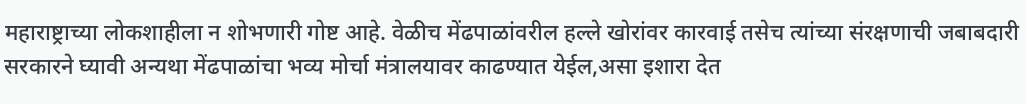महाराष्ट्राच्या लोकशाहीला न शोभणारी गोष्ट आहे. वेळीच मेंढपाळांवरील हल्ले खोरांवर कारवाई तसेच त्यांच्या संरक्षणाची जबाबदारी सरकारने घ्यावी अन्यथा मेंढपाळांचा भव्य मोर्चा मंत्रालयावर काढण्यात येईल,असा इशारा देत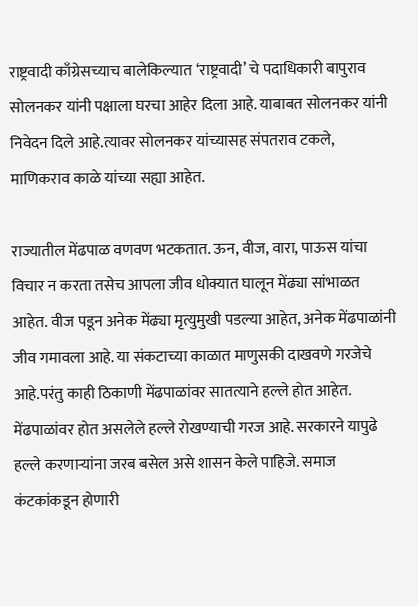राष्ट्रवादी काँग्रेसच्याच बालेकिल्यात ‘राष्ट्रवादी’ चे पदाधिकारी बापुराव सोलनकर यांनी पक्षाला घरचा आहेर दिला आहे. याबाबत सोलनकर यांनी निवेदन दिले आहे.त्यावर सोलनकर यांच्यासह संपतराव टकले, माणिकराव काळे यांच्या सह्या आहेत.

राज्यातील मेंढपाळ वणवण भटकतात. ऊन, वीज, वारा, पाऊस यांचा विचार न करता तसेच आपला जीव धोक्यात घालून मेंढ्या सांभाळत आहेत. वीज पडून अनेक मेंढ्या मृत्युमुखी पडल्या आहेत, अनेक मेंढपाळांनी जीव गमावला आहे. या संकटाच्या काळात माणुसकी दाखवणे गरजेचे आहे.परंतु काही ठिकाणी मेंढपाळांवर सातत्याने हल्ले होत आहेत. मेंढपाळांवर होत असलेले हल्ले रोखण्याची गरज आहे. सरकारने यापुढे हल्ले करणाऱ्यांना जरब बसेल असे शासन केले पाहिजे. समाज कंटकांकडून होणारी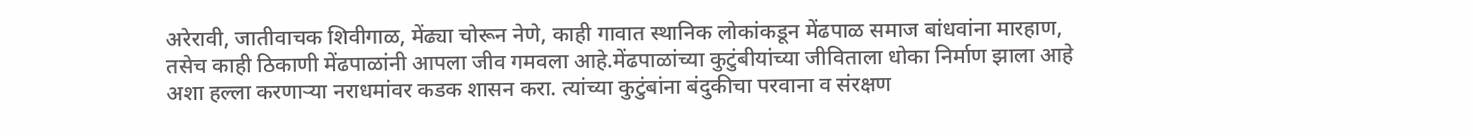अरेरावी, जातीवाचक शिवीगाळ, मेंढ्या चोरून नेणे, काही गावात स्थानिक लोकांकडून मेंढपाळ समाज बांधवांना मारहाण, तसेच काही ठिकाणी मेंढपाळांनी आपला जीव गमवला आहे.मेंढपाळांच्या कुटुंबीयांच्या जीविताला धोका निर्माण झाला आहे अशा हल्ला करणाऱ्या नराधमांवर कडक शासन करा. त्यांच्या कुटुंबांना बंदुकीचा परवाना व संरक्षण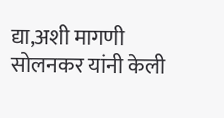द्या,अशी मागणी सोलनकर यांनी केली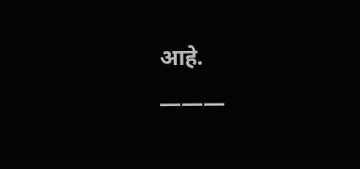आहे.
———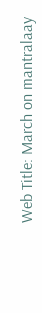Web Title: March on mantralaay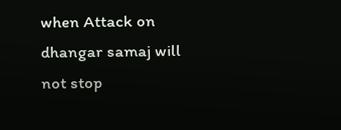when Attack on dhangar samaj will not stop